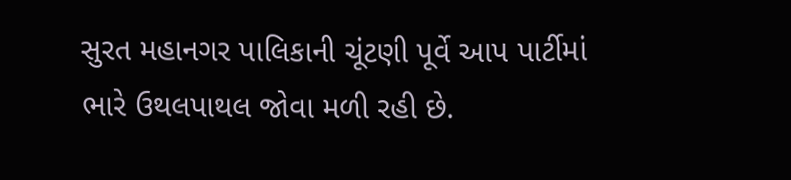સુરત મહાનગર પાલિકાની ચૂંટણી પૂર્વે આપ પાર્ટીમાં ભારે ઉથલપાથલ જોવા મળી રહી છે.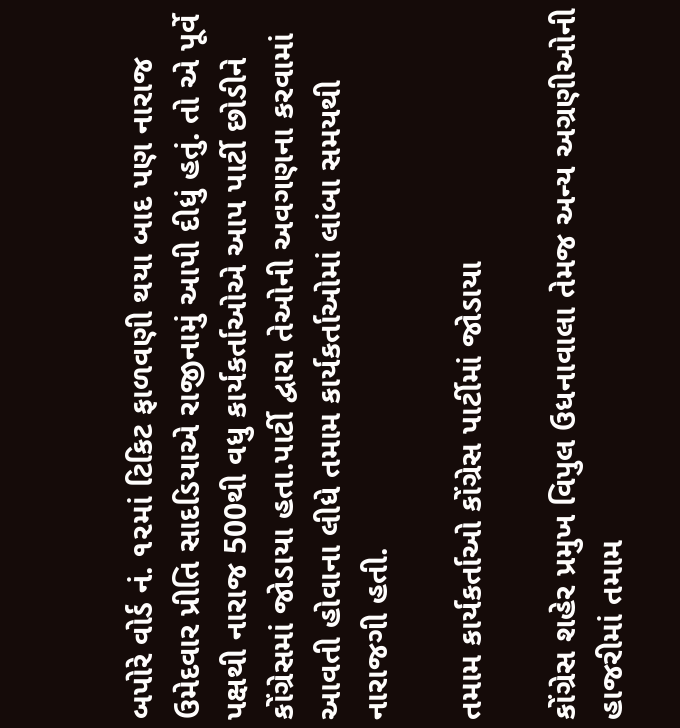બપોરે વોર્ડ નં. ૧૨માં ટિકિટ ફાળવણી થયા બાદ પણ નારાજ ઉમેદવાર પ્રીતિ સાદડિયાએ રાજીનામું આપી દીધું હતું. તો એ પૂર્વે પક્ષથી નારાજ 500થી વધુ કાર્યકર્તાઓએ આપ પાર્ટી છોડીને કોંગ્રેસમાં જોડાયા હતા.પાર્ટી દ્વારા તેઓની અવગણના કરવામાં આવતી હોવાના લીધે તમામ કાર્યકર્તાઓમાં લાંબા સમયથી નારાજગી હતી.

તમામ કાર્યકર્તાઓ કોંગ્રેસ પાર્ટીમાં જોડાયા

કોંગ્રેસ શહેર પ્રમુખ વિપુલ ઉધનાવાલા તેમજ અન્ય અગ્રણીઓની હાજરીમાં તમામ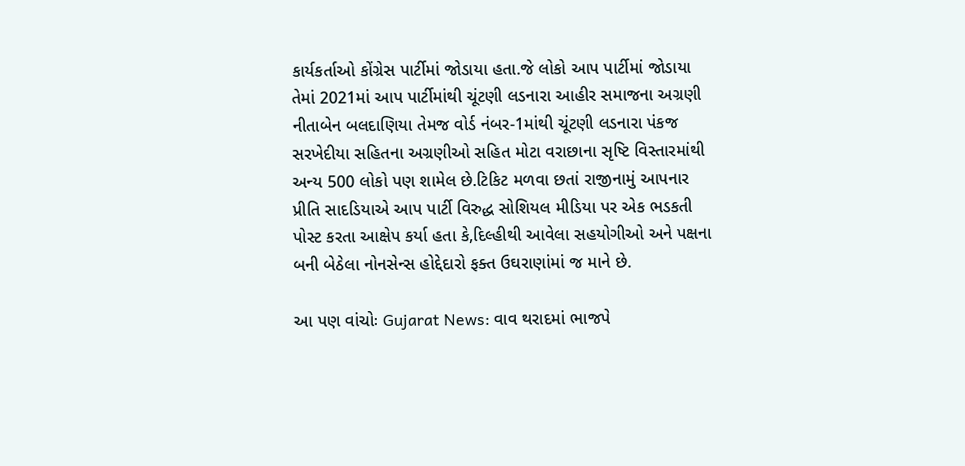કાર્યકર્તાઓ કોંગ્રેસ પાર્ટીમાં જોડાયા હતા.જે લોકો આપ પાર્ટીમાં જોડાયા તેમાં 2021માં આપ પાર્ટીમાંથી ચૂંટણી લડનારા આહીર સમાજના અગ્રણી નીતાબેન બલદાણિયા તેમજ વોર્ડ નંબર-1માંથી ચૂંટણી લડનારા પંકજ સરખેદીયા સહિતના અગ્રણીઓ સહિત મોટા વરાછાના સૃષ્ટિ વિસ્તારમાંથી અન્ય 500 લોકો પણ શામેલ છે.ટિકિટ મળવા છતાં રાજીનામું આપનાર પ્રીતિ સાદડિયાએ આપ પાર્ટી વિરુદ્ધ સોશિયલ મીડિયા પર એક ભડકતી પોસ્ટ કરતા આક્ષેપ કર્યા હતા કે,દિલ્હીથી આવેલા સહયોગીઓ અને પક્ષના બની બેઠેલા નોનસેન્સ હોદ્દેદારો ફક્ત ઉઘરાણાંમાં જ માને છે.

આ પણ વાંચોઃ Gujarat News: વાવ થરાદમાં ભાજપે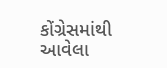કોંગ્રેસમાંથી આવેલા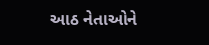આઠ નેતાઓને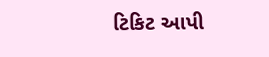ટિકિટ આપી